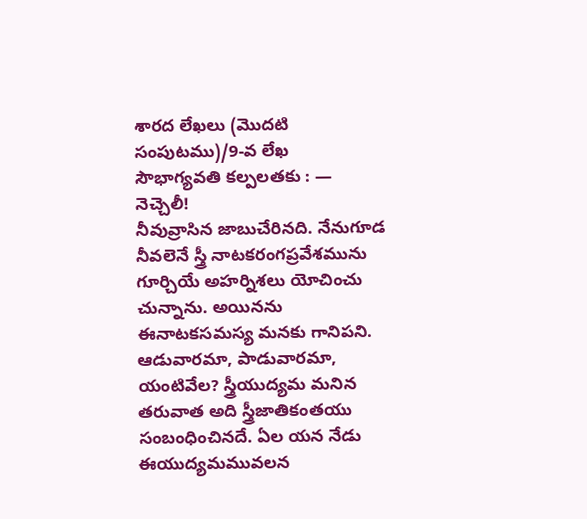శారద లేఖలు (మొదటి సంపుటము)/9-వ లేఖ
సౌభాగ్యవతి కల్పలతకు : —
నెచ్చెలీ!
నీవువ్రాసిన జాబుచేరినది. నేనుగూడ నీవలెనే స్త్రీ నాటకరంగప్రవేశమును గూర్చియే అహర్నిశలు యోచించు చున్నాను. అయినను ఈనాటకసమస్య మనకు గానిపని. ఆడువారమా, పాడువారమా, యంటివేల? స్త్రీయుద్యమ మనిన తరువాత అది స్త్రీజాతికంతయు సంబంధించినదే. ఏల యన నేడు ఈయుద్యమమువలన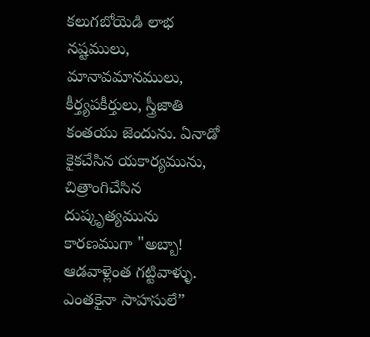కలుగబోయెడి లాభ నష్టములు, మానావమానములు, కీర్త్యపకీర్తులు, స్త్రీజాతి కంతయు జెందును. ఏనాడో కైకచేసిన యకార్యమును, చిత్రాంగిచేసిన దుష్కృత్యమును కారణముగా "అబ్బా! ఆడవాళ్లెంత గట్టివాళ్ళు. ఎంతకైనా సాహసులే”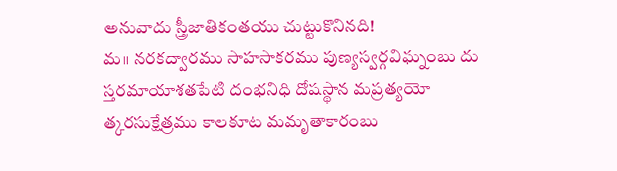అనువాదు స్త్రీజాతికంతయు చుట్టుకొనినది!
మ॥ నరకద్వారము సాహసాకరము పుణ్యస్వర్గవిఘ్నంబు దు
స్తరమాయాశతపేటి దంభనిధి దోషస్థాన మప్రత్యయో
త్కరసుక్షేత్రము కాలకూట మమృతాకారంబు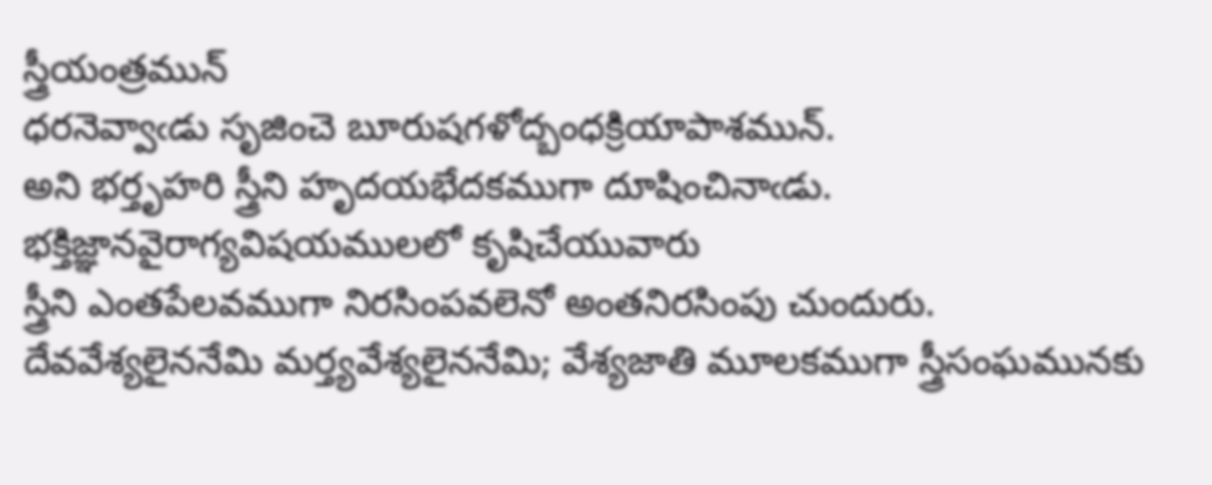స్త్రీయంత్రమున్
ధరనెవ్వాఁడు సృజించె బూరుషగళోద్బంధక్రియాపాశమున్.
అని భర్తృహరి స్త్రీని హృదయభేదకముగా దూషించినాఁడు. భక్తిజ్ఞానవైరాగ్యవిషయములలో కృషిచేయువారు
స్త్రీని ఎంతపేలవముగా నిరసింపవలెనో అంతనిరసింపు చుందురు. దేవవేశ్యలైననేమి మర్త్యవేశ్యలైననేమి; వేశ్యజాతి మూలకముగా స్త్రీసంఘమునకు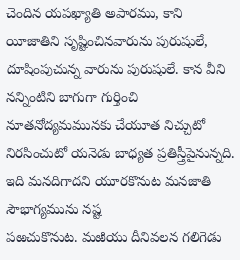చెందిన యపఖ్యాతి అపారము, కాని యీజాతిని సృష్టించినవారును పురుషులే, దూషింపుచున్న వారును పురుషులే. కాన వీని నన్నింటిని బాగుగా గుర్తించి నూతనోద్యమమునకు చేయూత నిచ్చుటో నిరసించుటో యనెడు బాధ్యత ప్రతిస్త్రీపైనున్నది. ఇది మనదిగాదని యూరకొనుట మనజాతి సౌభాగ్యమును నష్ట
పఱచుకొనుట. మఱియు దీనివలన గలిగెడు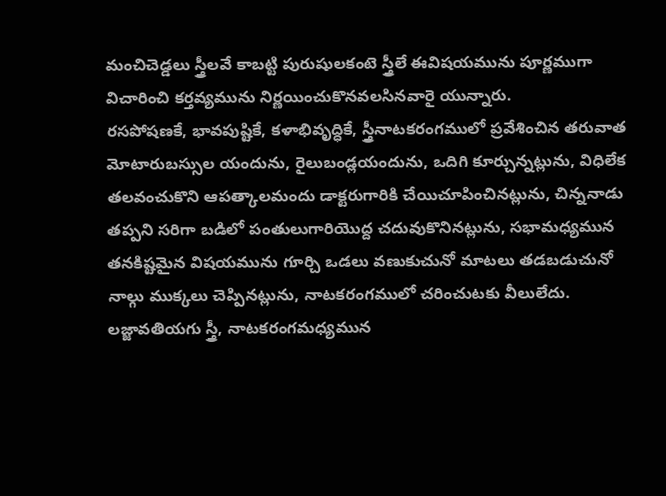మంచిచెడ్డలు స్త్రీలవే కాబట్టి పురుషులకంటె స్త్రీలే ఈవిషయమును పూర్ణముగా విచారించి కర్తవ్యమును నిర్ణయించుకొనవలసినవారై యున్నారు.
రసపోషణకే, భావపుష్టికే, కళాభివృద్ధికే, స్త్రీనాటకరంగములో ప్రవేశించిన తరువాత మోటారుబస్సుల యందును, రైలుబండ్లయందును, ఒదిగి కూర్చున్నట్లును, విధిలేక తలవంచుకొని ఆపత్కాలమందు డాక్టరుగారికి చేయిచూపించినట్లును, చిన్ననాడు తప్పని సరిగా బడిలో పంతులుగారియొద్ద చదువుకొనినట్లును, సభామధ్యమున తనకిష్టమైన విషయమును గూర్చి ఒడలు వణుకుచునో మాటలు తడబడుచునో నాల్గు ముక్కలు చెప్పినట్లును, నాటకరంగములో చరించుటకు వీలులేదు. లజ్జావతియగు స్త్రీ, నాటకరంగమధ్యమున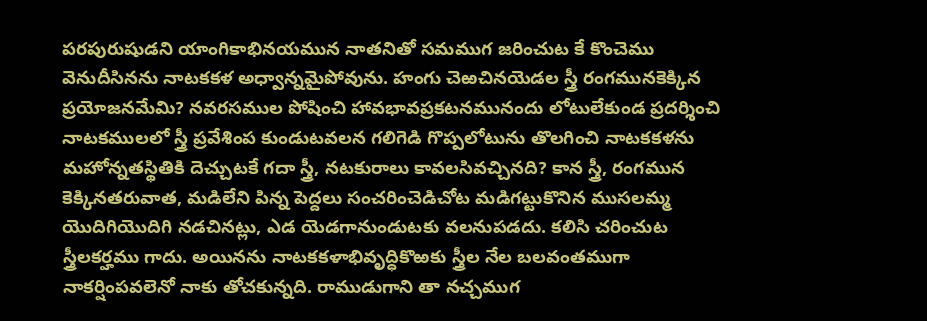పరపురుషుడని యాంగికాభినయమున నాతనితో సమముగ జరించుట కే కొంచెము వెనుదీసినను నాటకకళ అధ్వాన్నమైపోవును. హంగు చెఱచినయెడల స్త్రీ రంగమునకెక్కిన ప్రయోజనమేమి? నవరసముల పోషించి హావభావప్రకటనమునందు లోటులేకుండ ప్రదర్శించి నాటకములలో స్త్రీ ప్రవేశింప కుండుటవలన గలిగెడి గొప్పలోటును తొలగించి నాటకకళను మహోన్నతస్థితికి దెచ్చుటకే గదా స్త్రీ, నటకురాలు కావలసివచ్చినది? కాన స్త్రీ, రంగమున కెక్కినతరువాత, మడిలేని పిన్న పెద్దలు సంచరించెడిచోట మడిగట్టుకొనిన ముసలమ్మ యొదిగియొదిగి నడచినట్లు, ఎడ యెడగానుండుటకు వలనుపడదు. కలిసి చరించుట స్త్రీలకర్హము గాదు. అయినను నాటకకళాభివృద్ధికొఱకు స్త్రీల నేల బలవంతముగా నాకర్షింపవలెనో నాకు తోచకున్నది. రాముడుగాని తా నచ్చముగ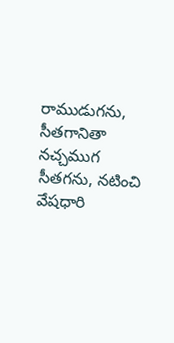రాముడుగను, సీతగానితా నచ్చముగ సీతగను, నటించి వేషధారి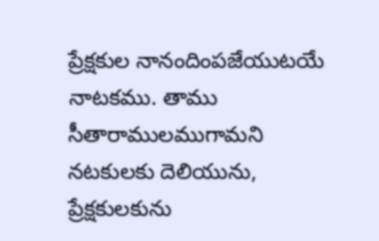ప్రేక్షకుల నానందింపజేయుటయే నాటకము. తాము సీతారాములముగామని నటకులకు దెలియును, ప్రేక్షకులకును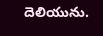దెలియును.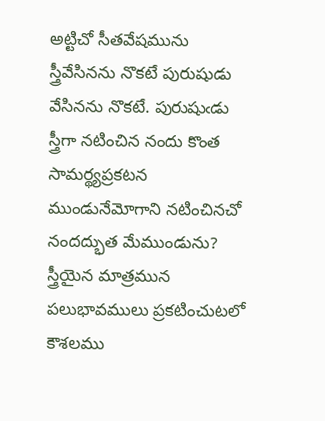అట్టిచో సీతవేషమును స్త్రీవేసినను నొకటే పురుషుడు వేసినను నొకటే. పురుషుఁడు స్త్రీగా నటించిన నందు కొంత సామర్థ్యప్రకటన ముండునేమోగాని నటించినచో నందద్భుత మేముండును? స్త్రీయైన మాత్రమున పలుభావములు ప్రకటించుటలో కౌశలము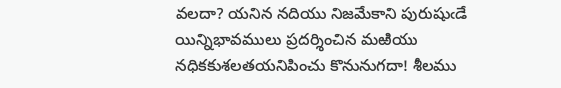వలదా? యనిన నదియు నిజమేకాని పురుషుఁడే యిన్నిభావములు ప్రదర్శించిన మఱియు నధికకుశలతయనిపించు కొనునుగదా! శీలము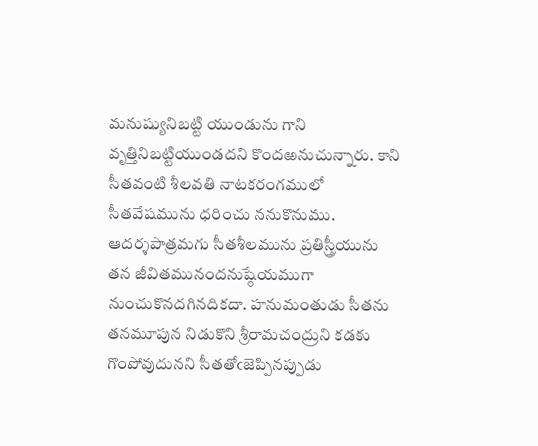మనుష్యునిబట్టి యుండును గాని వృత్తినిబట్టియుండదని కొందఱనుచున్నారు. కాని సీతవంటి శీలవతి నాటకరంగములో సీతవేషమును ధరించు ననుకొనుము. ఆదర్శపాత్రమగు సీతశీలమును ప్రతిస్త్రీయును తన జీవితమునందనుష్ఠేయముగా నుంచుకొనదగినదికదా. హనుమంతుడు సీతను తనమూపున నిడుకొని శ్రీరామచంద్రుని కడకు గొంపోవుదునని సీతతోఁజెప్పినప్పుడు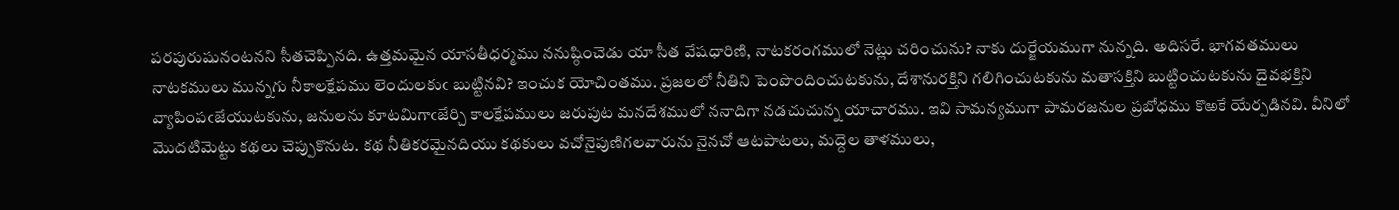పరపురుషునంటనని సీతచెప్పినది. ఉత్తమమైన యాసతీధర్మము ననుష్ఠించెడు యా సీత వేషధారిణి, నాటకరంగములో నెట్లు చరించును? నాకు దుర్జేయముగా నున్నది. అదిసరే. భాగవతములు నాటకములు మున్నగు నీకాలక్షేపము లెందులకుఁ బుట్టినవి? ఇంచుక యోచింతము. ప్రజలలో నీతిని పెంపొందించుటకును, దేశానురక్తిని గలిగించుటకును మతాసక్తిని బుట్టించుటకును దైవభక్తిని వ్యాపింపఁజేయుటకును, జనులను కూటమిగాఁజేర్చి కాలక్షేపములు జరుపుట మనదేశములో ననాదిగా నడచుచున్న యాచారము. ఇవి సామన్యముగా పామరజనుల ప్రబోధము కొఱకే యేర్పడినవి. వీనిలో మొదటిమెట్టు కథలు చెప్పుకొనుట. కథ నీతికరమైనదియు కథకులు వచోనైపుణిగలవారును నైనచో ఆటపాటలు, మద్దెల తాళములు,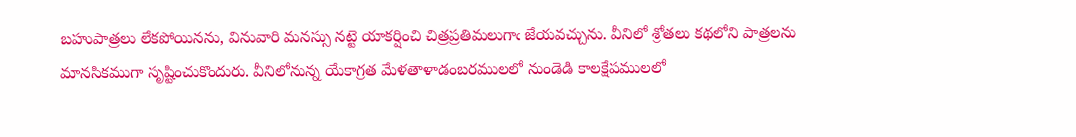బహుపాత్రలు లేకపోయినను, వినువారి మనస్సు నట్టె యాకర్షించి చిత్రప్రతిమలుగాఁ జేయవచ్చును. వీనిలో శ్రోతలు కథలోని పాత్రలను మానసికముగా సృష్టించుకొందురు. వీనిలోనున్న యేకాగ్రత మేళతాళాడంబరములలో నుండెడి కాలక్షేపములలో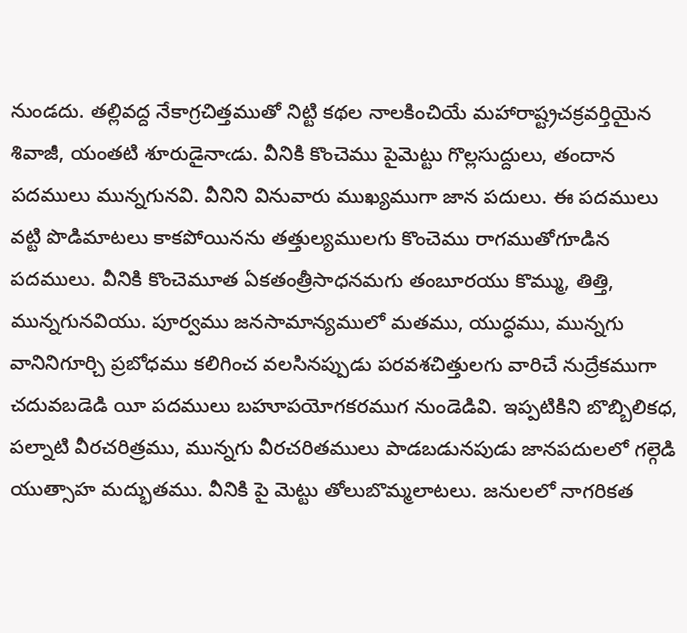నుండదు. తల్లివద్ద నేకాగ్రచిత్తముతో నిట్టి కథల నాలకించియే మహారాష్ట్రచక్రవర్తియైన శివాజీ, యంతటి శూరుడైనాఁడు. వీనికి కొంచెము పైమెట్టు గొల్లసుద్దులు, తందాన పదములు మున్నగునవి. వీనిని వినువారు ముఖ్యముగా జాన పదులు. ఈ పదములు వట్టి పొడిమాటలు కాకపోయినను తత్తుల్యములగు కొంచెము రాగముతోగూడిన పదములు. వీనికి కొంచెమూత ఏకతంత్రీసాధనమగు తంబూరయు కొమ్ము, తిత్తి, మున్నగునవియు. పూర్వము జనసామాన్యములో మతము, యుద్ధము, మున్నగు వానినిగూర్చి ప్రబోధము కలిగించ వలసినప్పుడు పరవశచిత్తులగు వారిచే నుద్రేకముగా చదువబడెడి యీ పదములు బహూపయోగకరముగ నుండెడివి. ఇప్పటికిని బొబ్బిలికధ, పల్నాటి వీరచరిత్రము, మున్నగు వీరచరితములు పాడబడునపుడు జానపదులలో గల్గెడి యుత్సాహ మద్భుతము. వీనికి పై మెట్టు తోలుబొమ్మలాటలు. జనులలో నాగరికత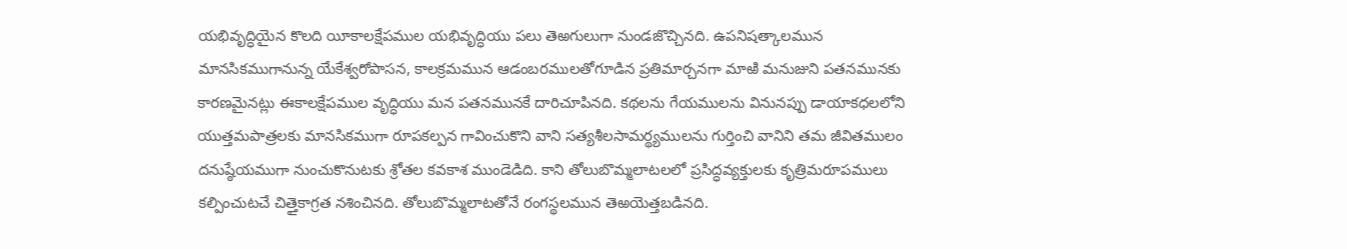యభివృద్ధియైన కొలది యీకాలక్షేపముల యభివృద్ధియు పలు తెఱగులుగా నుండజొచ్చినది. ఉపనిషత్కాలమున మానసికముగానున్న యేకేశ్వరోపాసన, కాలక్రమమున ఆడంబరములతోగూడిన ప్రతిమార్చనగా మాఱి మనుజుని పతనమునకు కారణమైనట్లు ఈకాలక్షేపముల వృద్ధియు మన పతనమునకే దారిచూపినది. కథలను గేయములను వినునప్పు డాయాకధలలోని యుత్తమపాత్రలకు మానసికముగా రూపకల్పన గావించుకొని వాని సత్యశీలసామర్థ్యములను గుర్తించి వానిని తమ జీవితములం దనుష్ఠేయముగా నుంచుకొనుటకు శ్రోతల కవకాశ ముండెడిది. కాని తోలుబొమ్మలాటలలో ప్రసిద్ధవ్యక్తులకు కృత్రిమరూపములు కల్పించుటచే చిత్తైకాగ్రత నశించినది. తోలుబొమ్మలాటతోనే రంగస్థలమున తెఱయెత్తబడినది.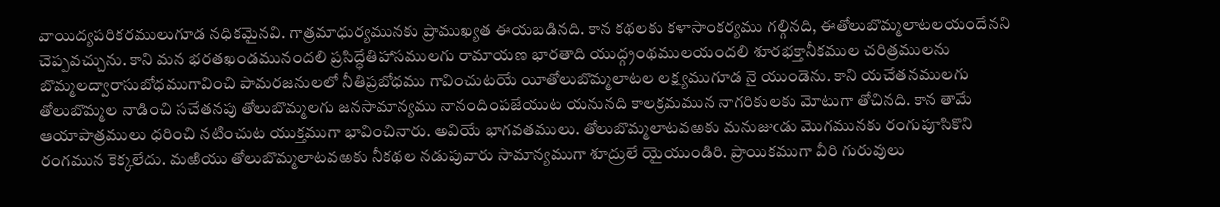వాయిద్యపరికరములుగూడ నధికమైనవి. గాత్రమాధుర్యమునకు ప్రాముఖ్యత ఈయబడినది. కాన కథలకు కళాసాంకర్యము గల్గినది, ఈతోలుబొమ్మలాటలయందేనని చెప్పవచ్చును. కాని మన భరతఖండమునందలి ప్రసిద్ధేతిహాసములగు రామాయణ భారతాది యుద్గ్రంథములయందలి శూరభక్తానీకముల చరిత్రములను బొమ్మలద్వారాసుబోధముగావించి పామరజనులలో నీతిప్రబోధము గావించుటయే యీతోలుబొమ్మలాటల లక్ష్యముగూడ నై యుండెను. కాని యచేతనములగు తోలుబొమ్మల నాడించి సచేతనపు తోలుబొమ్మలగు జనసామాన్యము నానందింపజేయుట యనునది కాలక్రమమున నాగరికులకు మోటుగా తోచినది. కాన తామే ఆయాపాత్రములు ధరించి నటించుట యుక్తముగా భావించినారు. అవియే భాగవతములు. తోలుబొమ్మలాటవఱకు మనుజుఁడు మొగమునకు రంగుపూసికొని రంగమున కెక్కలేదు. మఱియు తోలుబొమ్మలాటవఱకు నీకథల నడుపువారు సామాన్యముగా శూద్రులే యైయుండిరి. ప్రాయికముగా వీరి గురువులు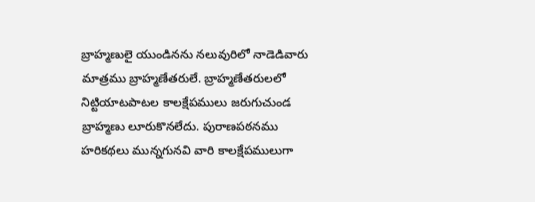బ్రాహ్మణులై యుండినను నలువురిలో నాడెడివారు మాత్రము బ్రాహ్మణేతరులే. బ్రాహ్మణేతరులలో నిట్టియాటపాటల కాలక్షేపములు జరుగుచుండ బ్రాహ్మణు లూరుకొనలేదు. పురాణపఠనము హరికథలు మున్నగునవి వారి కాలక్షేపములుగా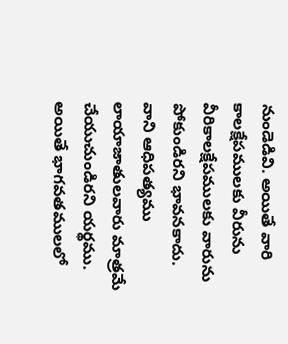నుండెడివి. అయితే వారి కాలక్షేపములకు వీరును వీరికాలక్షేపములకు వారును పోకుండిరని భావనకాదు. వాని ఆధిపత్యము లాయాజాతులవారు మాత్రమే చేయుచుండిరని యర్థము. అయితే భాగవతములలో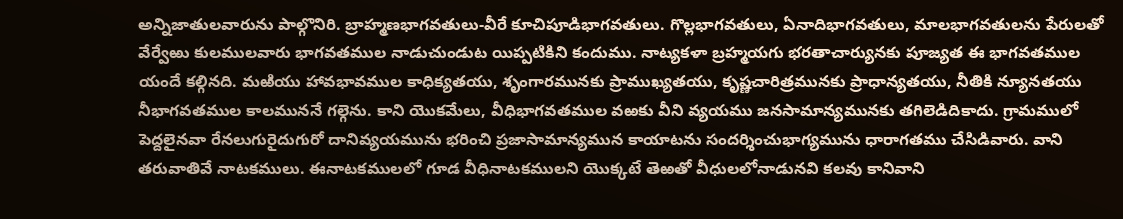అన్నిజాతులవారును పాల్గొనిరి. బ్రాహ్మణభాగవతులు-వీరే కూచిపూడిభాగవతులు. గొల్లభాగవతులు, ఏనాదిభాగవతులు, మాలభాగవతులను పేరులతో వేర్వేఱు కులములవారు భాగవతముల నాడుచుండుట యిప్పటికిని కందుము. నాట్యకళా బ్రహ్మయగు భరతాచార్యునకు పూజ్యత ఈ భాగవతముల యందే కల్గినది. మఱియు హావభావముల కాధిక్యతయు, శృంగారమునకు ప్రాముఖ్యతయు, కృష్ణచారిత్రమునకు ప్రాధాన్యతయు, నీతికి న్యూనతయు నీభాగవతముల కాలముననే గల్గెను. కాని యొకమేలు, వీధిభాగవతముల వఱకు వీని వ్యయము జనసామాన్యమునకు తగిలెడిదికాదు. గ్రామములో పెద్దలైనవా రేనలుగురైదుగురో దానివ్యయమును భరించి ప్రజాసామాన్యమున కాయాటను సందర్శించుభాగ్యమును ధారాగతము చేసిడివారు. వాని తరువాతివే నాటకములు. ఈనాటకములలో గూడ వీధినాటకములని యొక్కటే తెఱతో వీధులలోనాడునవి కలవు కానివాని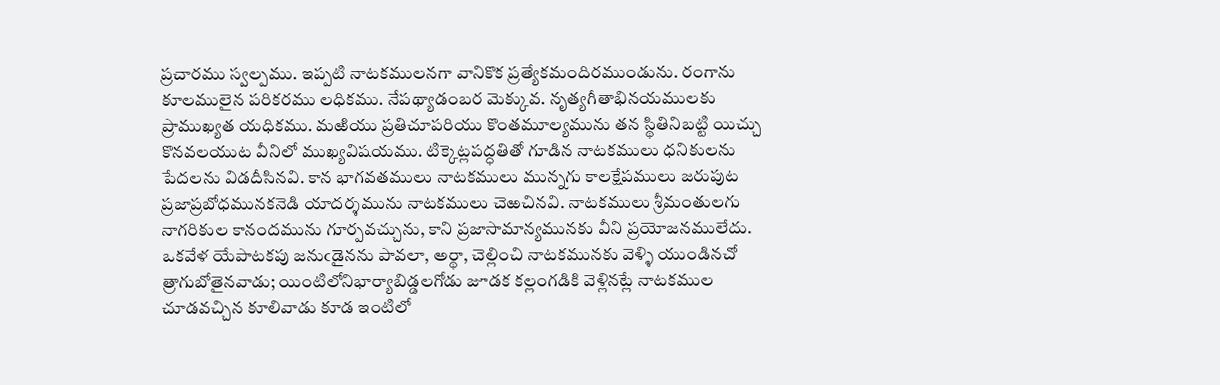ప్రచారము స్వల్పము. ఇప్పటి నాటకములనగా వానికొక ప్రత్యేకమందిరముండును. రంగాను కూలములైన పరికరము లధికము. నేపథ్యాడంబర మెక్కువ. నృత్యగీతాభినయములకు ప్రాముఖ్యత యధికము. మఱియు ప్రతిచూపరియు కొంతమూల్యమును తన స్థితినిబట్టి యిచ్చు కొనవలయుట వీనిలో ముఖ్యవిషయము. టిక్కెట్లపద్ధతితో గూడిన నాటకములు ధనికులను పేదలను విడదీసినవి. కాన భాగవతములు నాటకములు మున్నగు కాలక్షేపములు జరుపుట ప్రజాప్రబోధమునకనెడి యాదర్శమును నాటకములు చెఱచినవి. నాటకములు శ్రీమంతులగు నాగరికుల కానందమును గూర్పవచ్చును, కాని ప్రజాసామాన్యమునకు వీని ప్రయోజనములేదు. ఒకవేళ యేపాటకపు జనుఁడైనను పావలా, అర్థా, చెల్లించి నాటకమునకు వెళ్ళి యుండినచో త్రాగుబోతైనవాడు; యింటిలోనిభార్యాబిడ్డలగోడు జూడక కల్లంగడికి వెళ్లినట్లే నాటకముల చూడవచ్చిన కూలివాడు కూడ ఇంటిలో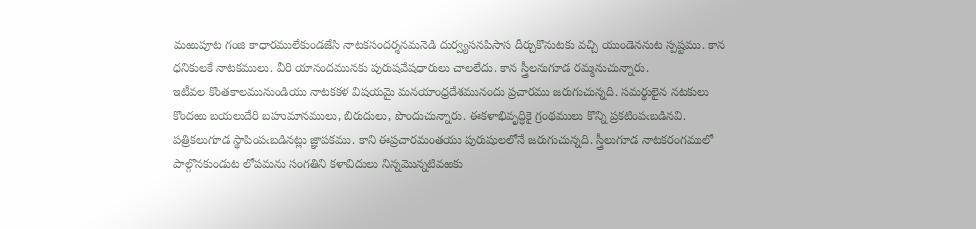మఱుపూట గంజి కాధారములేకుండజేసి నాటకసందర్శనమనెడి దుర్వ్యసనపిసాస దీర్చుకొనుటకు వచ్చి యుండెననుట స్పష్టము. కాన ధనికులకే నాటకములు. వీరి యానందమునకు పురుషవేషధారులు చాలలేదు. కాన స్త్రీలనుగూడ రమ్మనుచున్నారు.
ఇటీవల కొంతకాలమునుండియు నాటకకళ విషయమై మనయాంధ్రదేశమునందు ప్రచారము జరుగుచున్నది. సమర్థులైన నటకులు కొందఱు బయలుదేరి బహుమానములు, బిరుదులు, పొందుచున్నారు. ఈకళాభివృద్ధికై గ్రంథములు కొన్ని ప్రకటింపఁబడినవి. పత్రికలుగూడ స్థాపింపఁబడినట్లు జ్ఞాపకము. కాని ఈప్రచారమంతయు పురుషులలోనే జరుగుచున్నది. స్త్రీలుగూడ నాటకరంగములో పాల్గొనకుండుట లోపమను సంగతిని కళావిదులు నిన్నమొన్నటివఱకు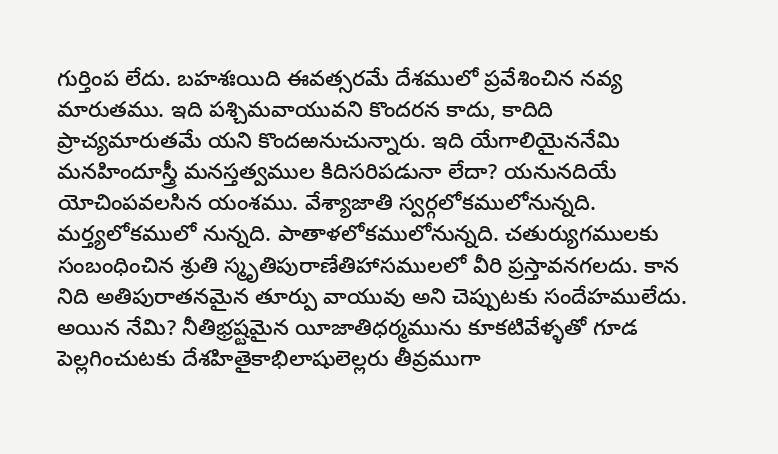గుర్తింప లేదు. బహశఃయిది ఈవత్సరమే దేశములో ప్రవేశించిన నవ్య మారుతము. ఇది పశ్చిమవాయువని కొందరన కాదు, కాదిది ప్రాచ్యమారుతమే యని కొందఱనుచున్నారు. ఇది యేగాలియైననేమి మనహిందూస్త్రీ మనస్తత్వముల కిదిసరిపడునా లేదా? యనునదియే యోచింపవలసిన యంశము. వేశ్యాజాతి స్వర్గలోకములోనున్నది. మర్త్యలోకములో నున్నది. పాతాళలోకములోనున్నది. చతుర్యుగములకు సంబంధించిన శ్రుతి స్మృతిపురాణేతిహాసములలో వీరి ప్రస్తావనగలదు. కాన నిది అతిపురాతనమైన తూర్పు వాయువు అని చెప్పుటకు సందేహములేదు. అయిన నేమి? నీతిభ్రష్టమైన యీజాతిధర్మమును కూకటివేళ్ళతో గూడ పెల్లగించుటకు దేశహితైకాభిలాషులెల్లరు తీవ్రముగా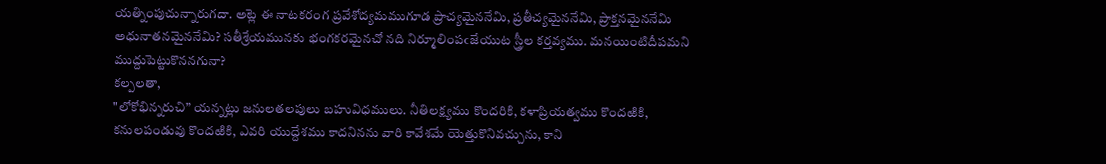యత్నింపుచున్నారుగదా. అట్లె ఈ నాటకరంగ ప్రవేశోద్యమముగూడ ప్రాచ్యమైననేమి, ప్రతీచ్యమైననేమి, ప్రాక్తనమైననేమి అధునాతనమైననేమి? సతీశ్రేయమునకు భంగకరమైనచో నది నిర్మూలింపఁజేయుట స్త్రీల కర్తవ్యము. మనయింటిదీపమని ముద్దుపెట్టుకొననగునా?
కల్పలతా,
"లోకోభిన్నరుచి” యన్నట్లు జనులతలపులు బహువిధములు. నీతిలక్ష్యము కొందరికి, కళాప్రియత్వము కొందఱికి, కనులపండువు కొందఱికి, ఎవరి యుద్దేశము కాదనినను వారి కావేశమే యెత్తుకొనివచ్చును, కాని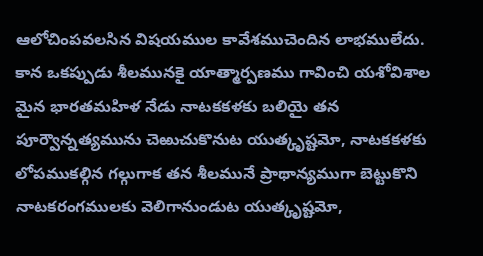ఆలోచింపవలసిన విషయముల కావేశముచెందిన లాభములేదు. కాన ఒకప్పుడు శీలమునకై యాత్మార్పణము గావించి యశోవిశాల మైన భారతమహిళ నేడు నాటకకళకు బలియై తన పూర్వౌన్నత్యమును చెఱుచుకొనుట యుత్కృష్టమో, నాటకకళకు లోపముకల్గిన గల్గుగాక తన శీలమునే ప్రాథాన్యముగా బెట్టుకొని నాటకరంగములకు వెలిగానుండుట యుత్కృష్టమో,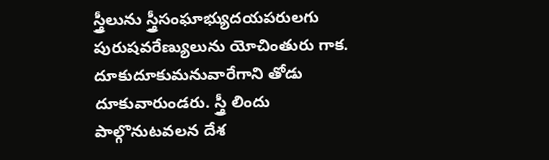స్త్రీలును స్త్రీసంఘాభ్యుదయపరులగు పురుషవరేణ్యులును యోచింతురు గాక.
దూకుదూకుమనువారేగాని తోడు దూకువారుండరు. స్త్రీ లిందు పాల్గొనుటవలన దేశ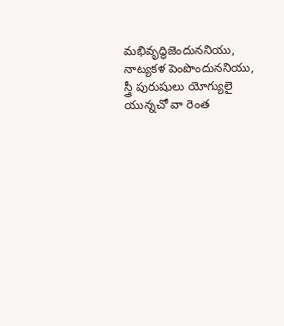మభివృద్ధిజెందుననియు, నాట్యకళ పెంపొందుననియు, స్త్రీ పురుషులు యోగ్యులై యున్నచో వా రెంత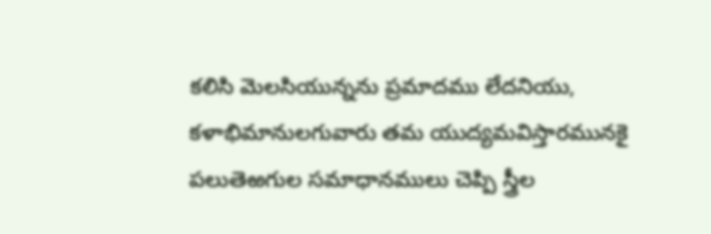కలిసి మెలసియున్నను ప్రమాదము లేదనియు, కళాభిమానులగువారు తమ యుద్యమవిస్తారమునకై పలుతెఱగుల సమాధానములు చెప్పి స్త్రీల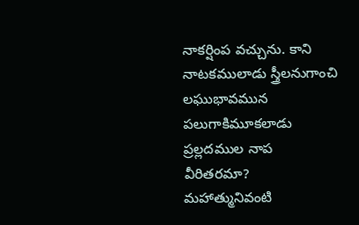నాకర్షింప వచ్చును. కాని నాటకములాడు స్త్రీలనుగాంచి లఘుభావమున పలుగాకిమూకలాడు ప్రల్లదముల నాప వీరితరమా?
మహాత్మునివంటి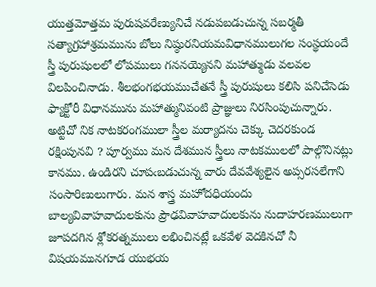యుత్తమోత్తమ పురుషవరేణ్యునిచే నడుపబడుచున్న సబర్మతీ సత్యాగ్రహాశ్రమమును బోలు నిష్ఠురనియమవిధానములుగల సంస్థయందే స్త్రీ పురుషులలో లోపములు గననయ్యెనని మహాత్ముడు వలవల విలపించినాడు. శీలభంగభయముచేతనే స్త్రీ పురుషులు కలిసి పనిచేసెడు ఫ్యాక్టోరీ విధానమును మహాత్మునివంటి ప్రాజ్ఞులు నిరసింపుచున్నారు. అట్టిచో నిక నాటకరంగములా స్త్రీల మర్యాదను చెక్కు చెదరకుండ రక్షింపునవి ? పూర్వము మన దేశమున స్త్రీలు నాటకములలో పాల్గొనినట్లు కానము. ఉండిరని చూపఁబడుచున్న వారు దేవవేశ్యలైన అప్సరసలేగాని సంసారిణులుగారు. మన శాస్త్ర మహోదధియందు బాల్యవివాహవాదులకును ప్రౌఢవివాహవాదులకును నుదాహరణములుగా జూపదగిన శ్లోకరత్నములు లభించినట్లే ఒకవేళ వెదకినచో నీ విషయమునగూడ యుభయ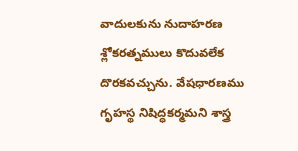వాదులకును నుదాహరణ శ్లోకరత్నములు కొదువలేక దొరకవచ్చును. వేషధారణము గృహస్థ నిషిద్ధకర్మమని శాస్త్ర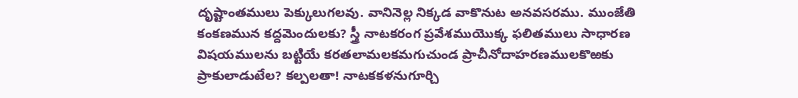దృష్టాంతములు పెక్కులుగలవు. వానినెల్ల నిక్కడ వాకొనుట అనవసరము. ముంజేతి కంకణమున కద్దమెందులకు? స్త్రీ నాటకరంగ ప్రవేశముయొక్క ఫలితములు సాధారణ విషయములను బట్టియే కరతలామలకమగుచుండ ప్రాచీనోదాహరణములకొఱకు ప్రాకులాడుటేల? కల్పలతా! నాటకకళనుగూర్చి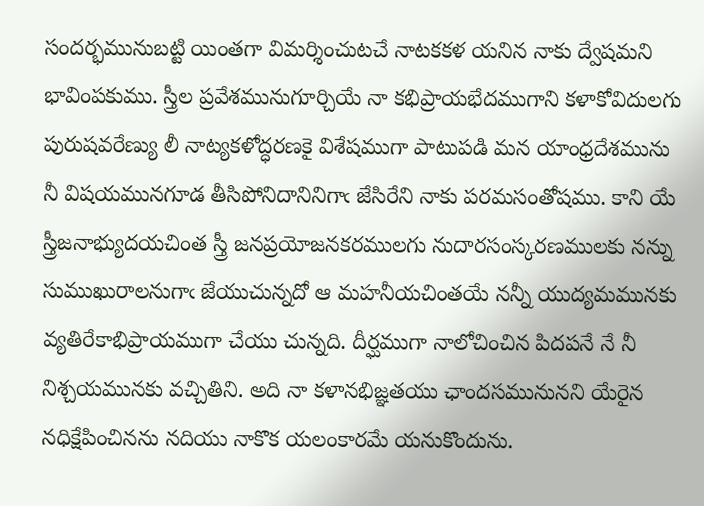సందర్భమునుబట్టి యింతగా విమర్శించుటచే నాటకకళ యనిన నాకు ద్వేషమని భావింపకుము. స్త్రీల ప్రవేశమునుగూర్చియే నా కభిప్రాయభేదముగాని కళాకోవిదులగు పురుషవరేణ్యు లీ నాట్యకళోద్ధరణకై విశేషముగా పాటుపడి మన యాంధ్రదేశమును నీ విషయమునగూడ తీసిపోనిదానినిగాఁ జేసిరేని నాకు పరమసంతోషము. కాని యే స్త్రీజనాభ్యుదయచింత స్త్రీ జనప్రయోజనకరములగు నుదారసంస్కరణములకు నన్ను సుముఖురాలనుగాఁ జేయుచున్నదో ఆ మహనీయచింతయే నన్నీ యుద్యమమునకు వ్యతిరేకాభిప్రాయముగా చేయు చున్నది. దీర్ఘముగా నాలోచించిన పిదపనే నే నీ నిశ్చయమునకు వచ్చితిని. అది నా కళానభిజ్ఞతయు ఛాందసమునునని యేరైన నధిక్షేపించినను నదియు నాకొక యలంకారమే యనుకొందును.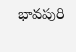భావపురి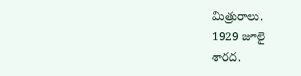మిత్రురాలు.
1929 జూలై
శారద.